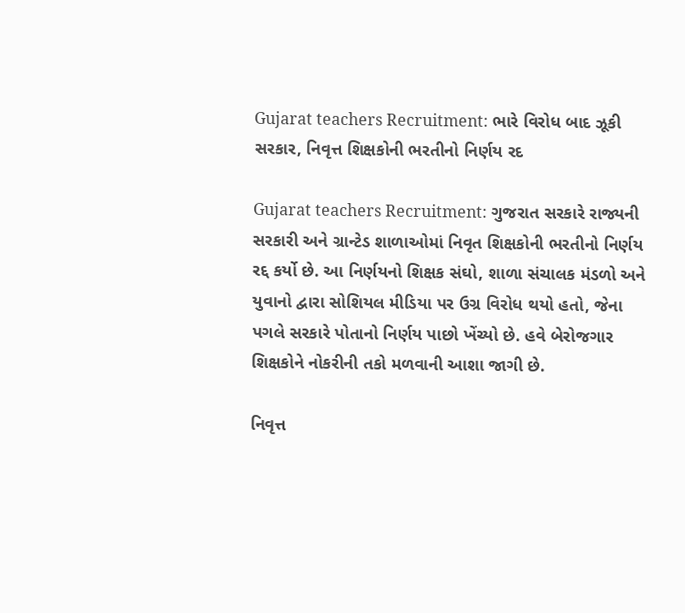Gujarat teachers Recruitment: ભારે વિરોધ બાદ ઝૂકી સરકાર, નિવૃત્ત શિક્ષકોની ભરતીનો નિર્ણય રદ

Gujarat teachers Recruitment: ગુજરાત સરકારે રાજ્યની સરકારી અને ગ્રાન્ટેડ શાળાઓમાં નિવૃત શિક્ષકોની ભરતીનો નિર્ણય રદ્દ કર્યો છે. આ નિર્ણયનો શિક્ષક સંઘો, શાળા સંચાલક મંડળો અને યુવાનો દ્વારા સોશિયલ મીડિયા પર ઉગ્ર વિરોધ થયો હતો, જેના પગલે સરકારે પોતાનો નિર્ણય પાછો ખેંચ્યો છે. હવે બેરોજગાર શિક્ષકોને નોકરીની તકો મળવાની આશા જાગી છે.

નિવૃત્ત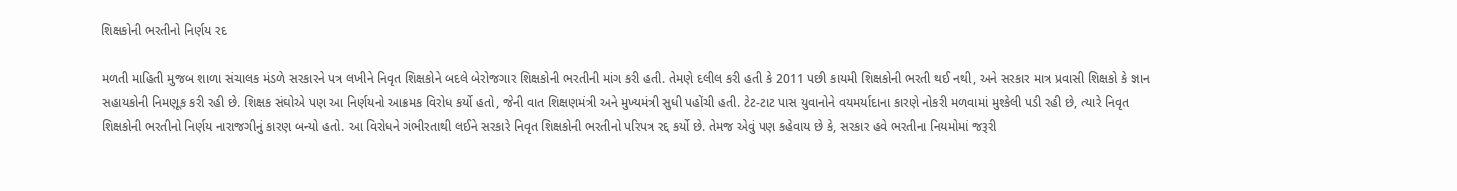શિક્ષકોની ભરતીનો નિર્ણય રદ

મળતી માહિતી મુજબ શાળા સંચાલક મંડળે સરકારને પત્ર લખીને નિવૃત શિક્ષકોને બદલે બેરોજગાર શિક્ષકોની ભરતીની માંગ કરી હતી. તેમણે દલીલ કરી હતી કે 2011 પછી કાયમી શિક્ષકોની ભરતી થઈ નથી, અને સરકાર માત્ર પ્રવાસી શિક્ષકો કે જ્ઞાન સહાયકોની નિમણૂક કરી રહી છે. શિક્ષક સંઘોએ પણ આ નિર્ણયનો આક્રમક વિરોધ કર્યો હતો, જેની વાત શિક્ષણમંત્રી અને મુખ્યમંત્રી સુધી પહોંચી હતી. ટેટ-ટાટ પાસ યુવાનોને વયમર્યાદાના કારણે નોકરી મળવામાં મુશ્કેલી પડી રહી છે, ત્યારે નિવૃત શિક્ષકોની ભરતીનો નિર્ણય નારાજગીનું કારણ બન્યો હતો. આ વિરોધને ગંભીરતાથી લઈને સરકારે નિવૃત શિક્ષકોની ભરતીનો પરિપત્ર રદ્દ કર્યો છે. તેમજ એવું પણ કહેવાય છે કે, સરકાર હવે ભરતીના નિયમોમાં જરૂરી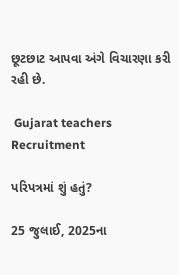છૂટછાટ આપવા અંગે વિચારણા કરી રહી છે.

 Gujarat teachers Recruitment

પરિપત્રમાં શું હતું?

25 જુલાઈ, 2025ના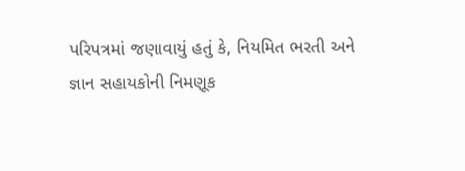પરિપત્રમાં જણાવાયું હતું કે, નિયમિત ભરતી અને જ્ઞાન સહાયકોની નિમણૂક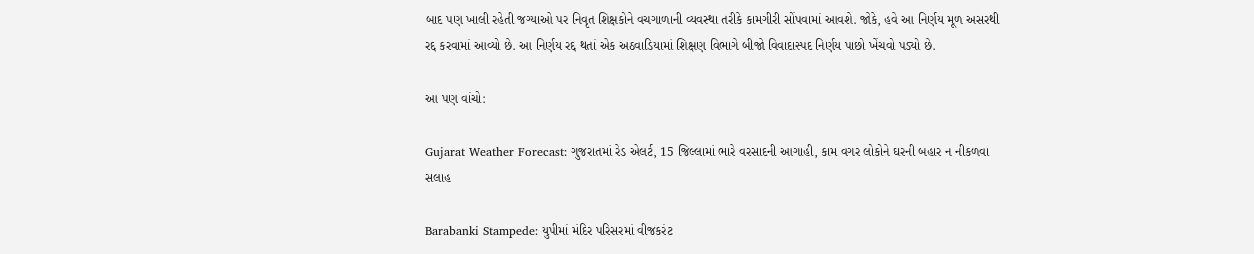બાદ પણ ખાલી રહેતી જગ્યાઓ પર નિવૃત શિક્ષકોને વચગાળાની વ્યવસ્થા તરીકે કામગીરી સોંપવામાં આવશે. જોકે, હવે આ નિર્ણય મૂળ અસરથી રદ્દ કરવામાં આવ્યો છે. આ નિર્ણય રદ્દ થતાં એક અઠવાડિયામાં શિક્ષણ વિભાગે બીજો વિવાદાસ્પદ નિર્ણય પાછો ખેંચવો પડ્યો છે.

આ પણ વાંચો:

Gujarat Weather Forecast: ગુજરાતમાં રેડ એલર્ટ, 15 જિલ્લામાં ભારે વરસાદની આગાહી, કામ વગર લોકોને ઘરની બહાર ન નીકળવા સલાહ

Barabanki Stampede: યુપીમાં મંદિર પરિસરમાં વીજકરંટ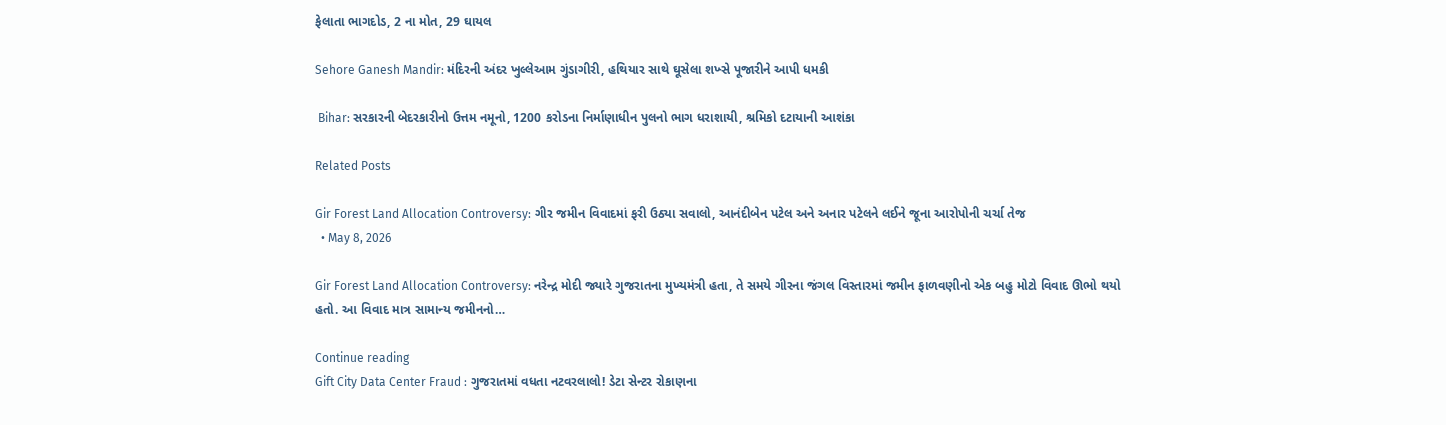ફેલાતા ભાગદોડ, 2 ના મોત, 29 ઘાયલ

Sehore Ganesh Mandir: મંદિરની અંદર ખુલ્લેઆમ ગુંડાગીરી, હથિયાર સાથે ઘૂસેલા શખ્સે પૂજારીને આપી ધમકી

 Bihar: સરકારની બેદરકારીનો ઉત્તમ નમૂનો, 1200 કરોડના નિર્માણાધીન પુલનો ભાગ ધરાશાયી, શ્રમિકો દટાયાની આશંકા

Related Posts

Gir Forest Land Allocation Controversy: ગીર જમીન વિવાદમાં ફરી ઉઠ્યા સવાલો, આનંદીબેન પટેલ અને અનાર પટેલને લઈને જૂના આરોપોની ચર્ચા તેજ
  • May 8, 2026

Gir Forest Land Allocation Controversy: નરેન્દ્ર મોદી જ્યારે ગુજરાતના મુખ્યમંત્રી હતા, તે સમયે ગીરના જંગલ વિસ્તારમાં જમીન ફાળવણીનો એક બહુ મોટો વિવાદ ઊભો થયો હતો. આ વિવાદ માત્ર સામાન્ય જમીનનો…

Continue reading
Gift City Data Center Fraud : ગુજરાતમાં વધતા નટવરલાલો! ડેટા સેન્ટર રોકાણના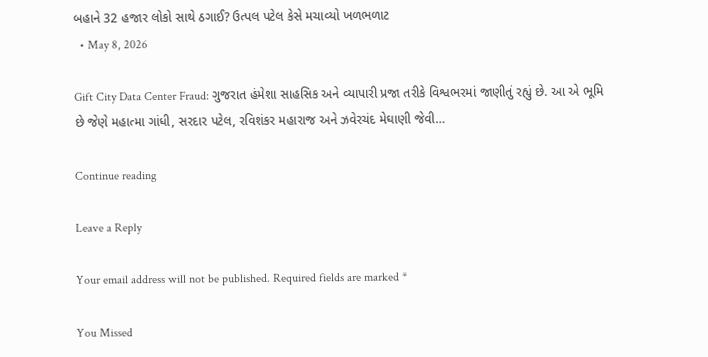બહાને 32 હજાર લોકો સાથે ઠગાઈ? ઉત્પલ પટેલ કેસે મચાવ્યો ખળભળાટ
  • May 8, 2026

Gift City Data Center Fraud: ગુજરાત હંમેશા સાહસિક અને વ્યાપારી પ્રજા તરીકે વિશ્વભરમાં જાણીતું રહ્યું છે. આ એ ભૂમિ છે જેણે મહાત્મા ગાંધી, સરદાર પટેલ, રવિશંકર મહારાજ અને ઝવેરચંદ મેઘાણી જેવી…

Continue reading

Leave a Reply

Your email address will not be published. Required fields are marked *

You Missed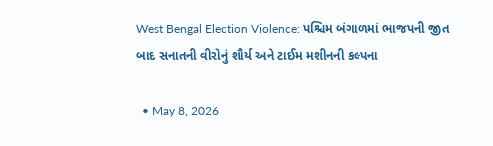West Bengal Election Violence: પશ્ચિમ બંગાળમાં ભાજપની જીત બાદ સનાતની વીરોનું શૌર્ય અને ટાઈમ મશીનની કલ્પના

  • May 8, 2026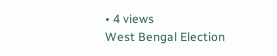• 4 views
West Bengal Election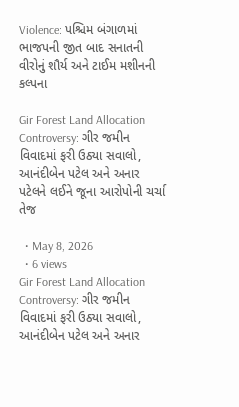Violence: પશ્ચિમ બંગાળમાં ભાજપની જીત બાદ સનાતની વીરોનું શૌર્ય અને ટાઈમ મશીનની કલ્પના

Gir Forest Land Allocation Controversy: ગીર જમીન વિવાદમાં ફરી ઉઠ્યા સવાલો, આનંદીબેન પટેલ અને અનાર પટેલને લઈને જૂના આરોપોની ચર્ચા તેજ

  • May 8, 2026
  • 6 views
Gir Forest Land Allocation Controversy: ગીર જમીન વિવાદમાં ફરી ઉઠ્યા સવાલો, આનંદીબેન પટેલ અને અનાર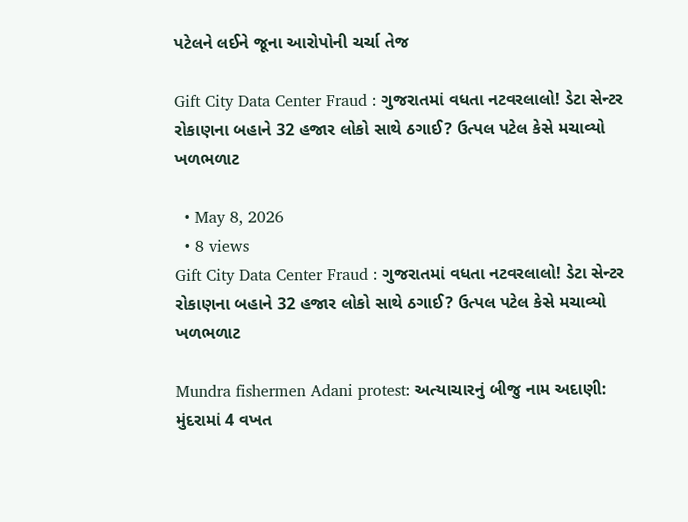પટેલને લઈને જૂના આરોપોની ચર્ચા તેજ

Gift City Data Center Fraud : ગુજરાતમાં વધતા નટવરલાલો! ડેટા સેન્ટર રોકાણના બહાને 32 હજાર લોકો સાથે ઠગાઈ? ઉત્પલ પટેલ કેસે મચાવ્યો ખળભળાટ

  • May 8, 2026
  • 8 views
Gift City Data Center Fraud : ગુજરાતમાં વધતા નટવરલાલો! ડેટા સેન્ટર રોકાણના બહાને 32 હજાર લોકો સાથે ઠગાઈ? ઉત્પલ પટેલ કેસે મચાવ્યો ખળભળાટ

Mundra fishermen Adani protest: અત્યાચારનું બીજુ નામ અદાણી: મુંદરામાં 4 વખત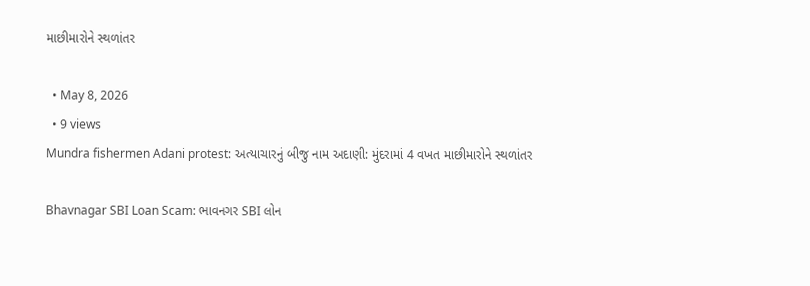માછીમારોને સ્થળાંતર

  • May 8, 2026
  • 9 views
Mundra fishermen Adani protest: અત્યાચારનું બીજુ નામ અદાણી: મુંદરામાં 4 વખત માછીમારોને સ્થળાંતર

Bhavnagar SBI Loan Scam: ભાવનગર SBI લોન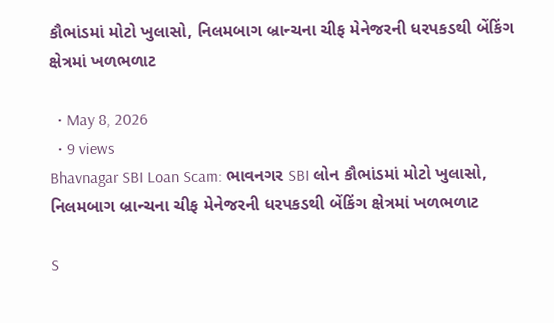કૌભાંડમાં મોટો ખુલાસો, નિલમબાગ બ્રાન્ચના ચીફ મેનેજરની ધરપકડથી બેંકિંગ ક્ષેત્રમાં ખળભળાટ

  • May 8, 2026
  • 9 views
Bhavnagar SBI Loan Scam: ભાવનગર SBI લોન કૌભાંડમાં મોટો ખુલાસો, નિલમબાગ બ્રાન્ચના ચીફ મેનેજરની ધરપકડથી બેંકિંગ ક્ષેત્રમાં ખળભળાટ

S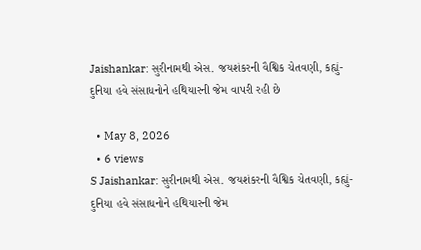Jaishankar: સુરીનામથી એસ. જયશંકરની વૈશ્વિક ચેતવણી, કહ્યું- દુનિયા હવે સંસાધનોને હથિયારની જેમ વાપરી રહી છે

  • May 8, 2026
  • 6 views
S Jaishankar: સુરીનામથી એસ. જયશંકરની વૈશ્વિક ચેતવણી, કહ્યું- દુનિયા હવે સંસાધનોને હથિયારની જેમ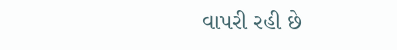વાપરી રહી છે